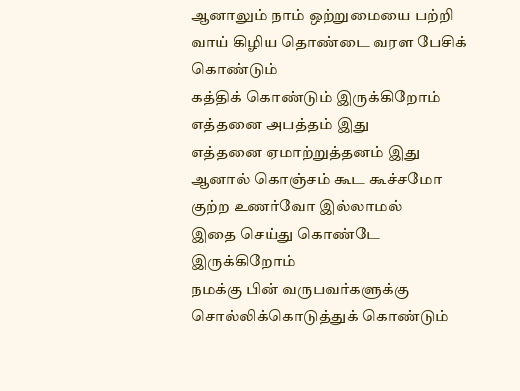ஆனாலும் நாம் ஒற்றுமையை பற்றி வாய் கிழிய தொண்டை வரள பேசிக் கொண்டும்
கத்திக் கொண்டும் இருக்கிறோம் எத்தனை அபத்தம் இது
எத்தனை ஏமாற்றுத்தனம் இது
ஆனால் கொஞ்சம் கூட கூச்சமோ குற்ற உணர்வோ இல்லாமல்
இதை செய்து கொண்டே இருக்கிறோம்
நமக்கு பின் வருபவர்களுக்கு
சொல்லிக்கொடுத்துக் கொண்டும்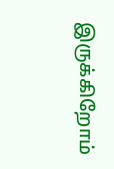இருக்கிறோம்